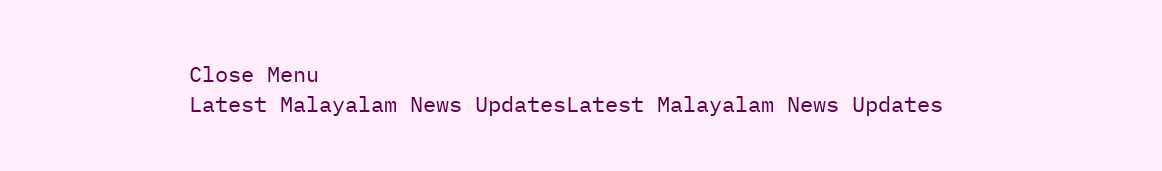Close Menu
Latest Malayalam News UpdatesLatest Malayalam News Updates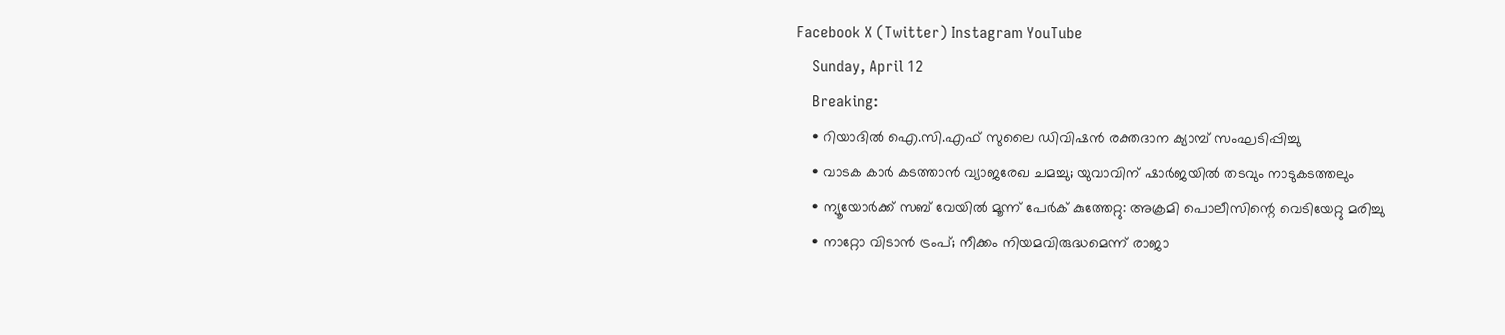Facebook X (Twitter) Instagram YouTube
    Sunday, April 12
    Breaking:
    • റിയാദിൽ ഐ.സി.എഫ് സുലൈ ഡിവിഷൻ രക്തദാന ക്യാമ്പ് സംഘടിപ്പിച്ചു
    • വാടക കാർ കടത്താൻ വ്യാജരേഖ ചമച്ചു; യുവാവിന് ഷാർജയിൽ തടവും നാടുകടത്തലും
    • ന്യൂയോർക്ക് സബ് വേയിൽ മൂന്ന് പേർക് കുത്തേറ്റു: അക്രമി പൊലീസിന്റെ വെടിയേറ്റു മരിച്ചു
    • നാറ്റോ വിടാൻ ട്രംപ്; നീക്കം നിയമവിരുദ്ധമെന്ന് രാജാ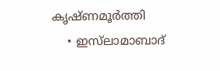കൃഷ്ണമൂർത്തി
    • ഇസ്‌ലാമാബാദ്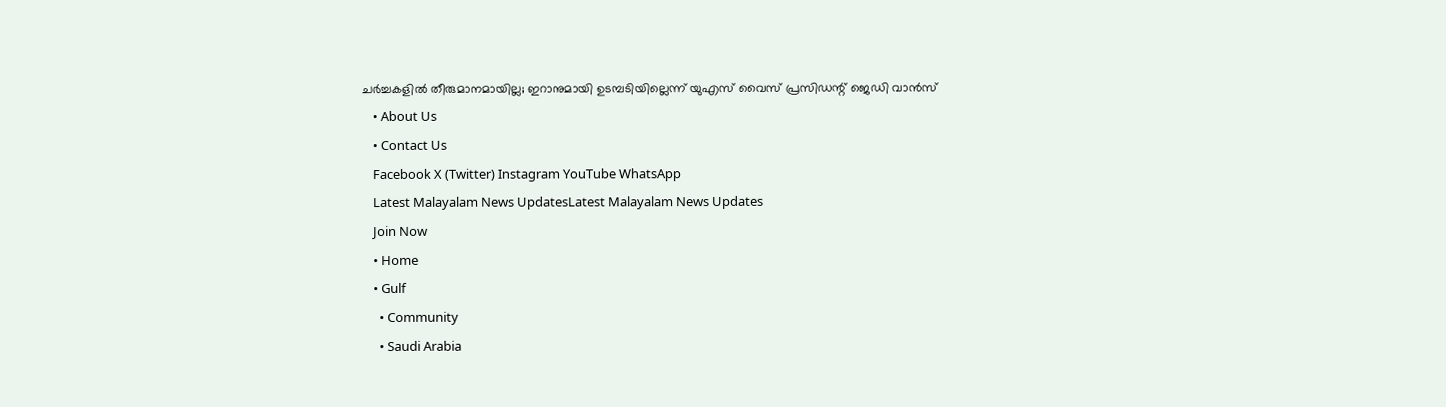ചർച്ചകളിൽ തീരുമാനമായില്ല; ഇറാനുമായി ഉടമ്പടിയില്ലെന്ന് യുഎസ് വൈസ് പ്രസിഡന്റ് ജെഡി വാൻസ്
    • About Us
    • Contact Us
    Facebook X (Twitter) Instagram YouTube WhatsApp
    Latest Malayalam News UpdatesLatest Malayalam News Updates
    Join Now
    • Home
    • Gulf
      • Community
      • Saudi Arabia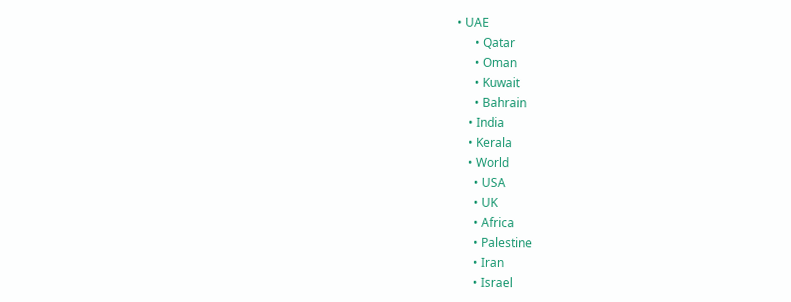• UAE
      • Qatar
      • Oman
      • Kuwait
      • Bahrain
    • India
    • Kerala
    • World
      • USA
      • UK
      • Africa
      • Palestine
      • Iran
      • Israel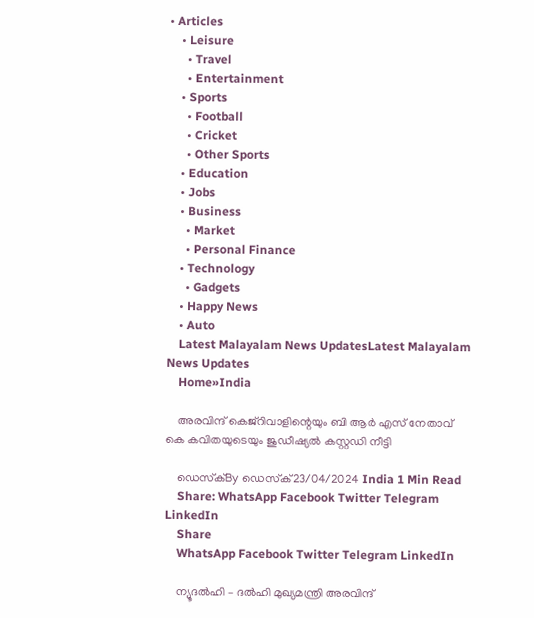• Articles
    • Leisure
      • Travel
      • Entertainment
    • Sports
      • Football
      • Cricket
      • Other Sports
    • Education
    • Jobs
    • Business
      • Market
      • Personal Finance
    • Technology
      • Gadgets
    • Happy News
    • Auto
    Latest Malayalam News UpdatesLatest Malayalam News Updates
    Home»India

    അരവിന്ദ് കെജ്‌റിവാളിന്റെയും ബി ആര്‍ എസ് നേതാവ് കെ കവിതയുടെയും ജുഡീഷ്യല്‍ കസ്റ്റഡി നീട്ടി

    ഡെസ്‌ക്By ഡെസ്‌ക്23/04/2024 India 1 Min Read
    Share: WhatsApp Facebook Twitter Telegram LinkedIn
    Share
    WhatsApp Facebook Twitter Telegram LinkedIn

    ന്യൂദല്‍ഹി – ദല്‍ഹി മുഖ്യമന്ത്രി അരവിന്ദ്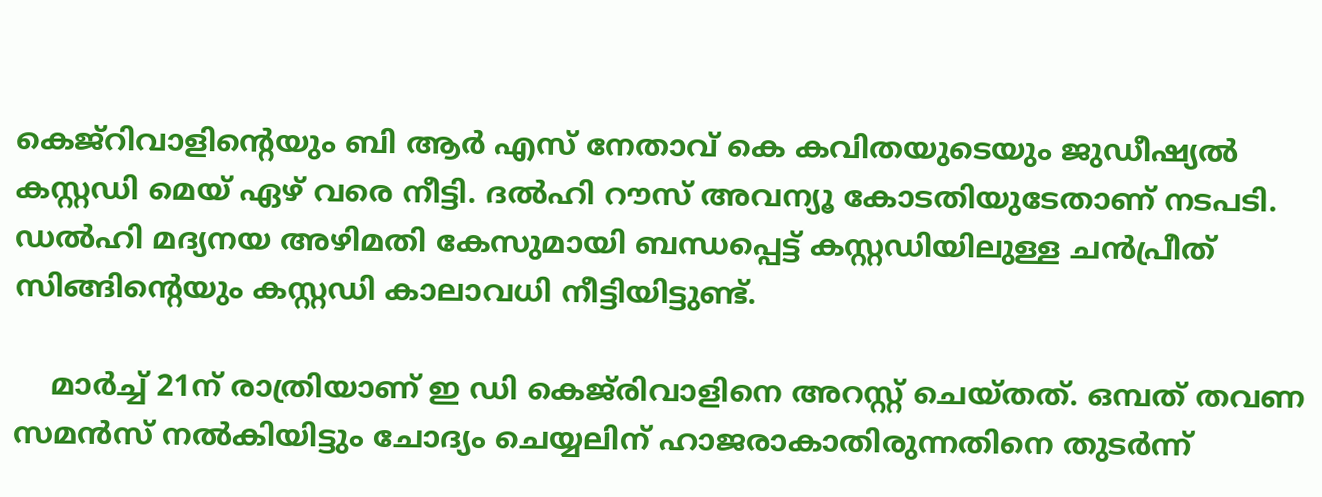കെജ്റിവാളിന്റെയും ബി ആര്‍ എസ് നേതാവ് കെ കവിതയുടെയും ജുഡീഷ്യല്‍ കസ്റ്റഡി മെയ് ഏഴ് വരെ നീട്ടി. ദല്‍ഹി റൗസ് അവന്യൂ കോടതിയുടേതാണ് നടപടി. ഡല്‍ഹി മദ്യനയ അഴിമതി കേസുമായി ബന്ധപ്പെട്ട് കസ്റ്റഡിയിലുള്ള ചന്‍പ്രീത് സിങ്ങിന്റെയും കസ്റ്റഡി കാലാവധി നീട്ടിയിട്ടുണ്ട്.

    മാര്‍ച്ച് 21ന് രാത്രിയാണ് ഇ ഡി കെജ്‌രിവാളിനെ അറസ്റ്റ് ചെയ്തത്. ഒമ്പത് തവണ സമന്‍സ് നല്‍കിയിട്ടും ചോദ്യം ചെയ്യലിന് ഹാജരാകാതിരുന്നതിനെ തുടര്‍ന്ന്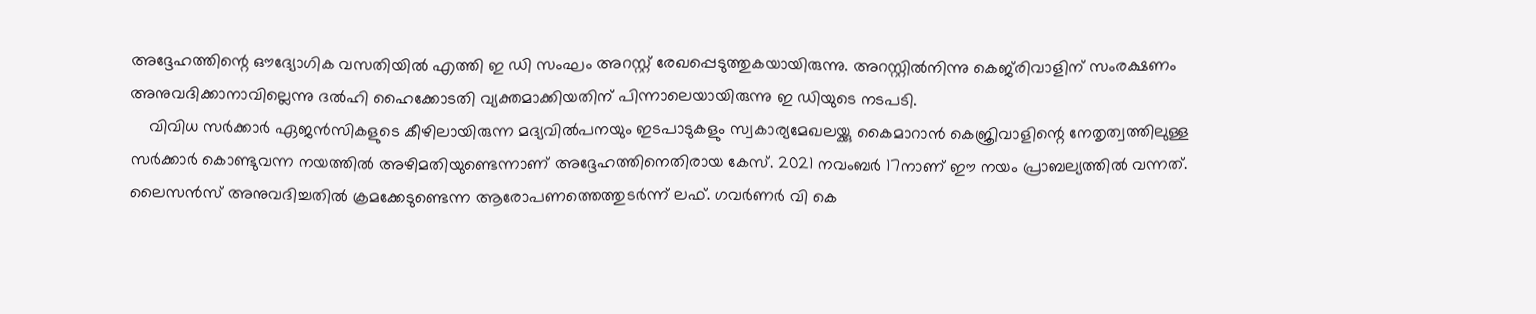അദ്ദേഹത്തിന്റെ ഔദ്യോഗിക വസതിയില്‍ എത്തി ഇ ഡി സംഘം അറസ്റ്റ് രേഖപ്പെടുത്തുകയായിരുന്നു. അറസ്റ്റില്‍നിന്നു കെജ്‌രിവാളിന് സംരക്ഷണം അനുവദിക്കാനാവില്ലെന്നു ദല്‍ഹി ഹൈക്കോടതി വ്യക്തമാക്കിയതിന് പിന്നാലെയായിരുന്നു ഇ ഡിയുടെ നടപടി.
    വിവിധ സര്‍ക്കാര്‍ ഏജന്‍സികളുടെ കീഴിലായിരുന്ന മദ്യവില്‍പനയും ഇടപാടുകളും സ്വകാര്യമേഖലയ്ക്കു കൈമാറാന്‍ കെജ്രിവാളിന്റെ നേതൃത്വത്തിലുള്ള സര്‍ക്കാര്‍ കൊണ്ടുവന്ന നയത്തില്‍ അഴിമതിയുണ്ടെന്നാണ് അദ്ദേഹത്തിനെതിരായ കേസ്. 2021 നവംബര്‍ 17നാണ് ഈ നയം പ്രാബല്യത്തില്‍ വന്നത്. ലൈസന്‍സ് അനുവദിച്ചതില്‍ ക്രമക്കേടുണ്ടെന്ന ആരോപണത്തെത്തുടര്‍ന്ന് ലഫ്. ഗവര്‍ണര്‍ വി കെ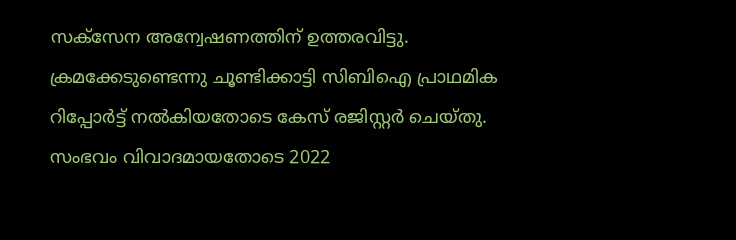സക്‌സേന അന്വേഷണത്തിന് ഉത്തരവിട്ടു. ക്രമക്കേടുണ്ടെന്നു ചൂണ്ടിക്കാട്ടി സിബിഐ പ്രാഥമിക റിപ്പോര്‍ട്ട് നല്‍കിയതോടെ കേസ് രജിസ്റ്റര്‍ ചെയ്തു. സംഭവം വിവാദമായതോടെ 2022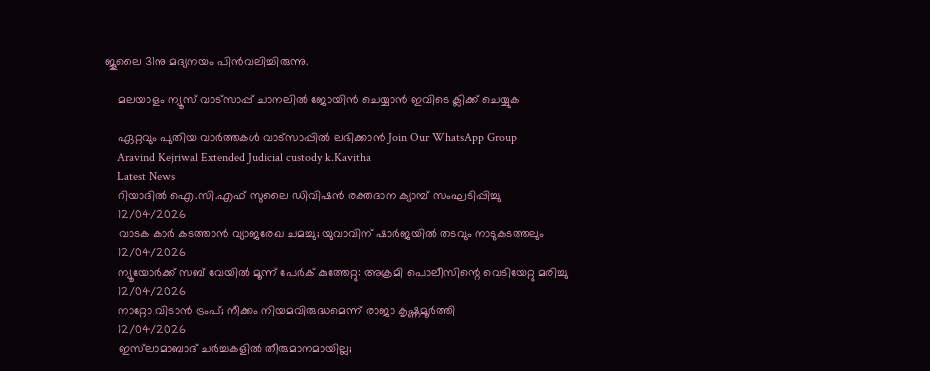ജൂലൈ 31നു മദ്യനയം പിന്‍വലിച്ചിരുന്നു.

    മലയാളം ന്യൂസ് വാട്സാപ്പ് ചാനലിൽ ജോയിൻ ചെയ്യാൻ ഇവിടെ ക്ലിക്ക് ചെയ്യുക

    ഏറ്റവും പുതിയ വാർത്തകൾ വാട്സാപ്പിൽ ലഭിക്കാൻ Join Our WhatsApp Group
    Aravind Kejriwal Extended Judicial custody k.Kavitha
    Latest News
    റിയാദിൽ ഐ.സി.എഫ് സുലൈ ഡിവിഷൻ രക്തദാന ക്യാമ്പ് സംഘടിപ്പിച്ചു
    12/04/2026
    വാടക കാർ കടത്താൻ വ്യാജരേഖ ചമച്ചു; യുവാവിന് ഷാർജയിൽ തടവും നാടുകടത്തലും
    12/04/2026
    ന്യൂയോർക്ക് സബ് വേയിൽ മൂന്ന് പേർക് കുത്തേറ്റു: അക്രമി പൊലീസിന്റെ വെടിയേറ്റു മരിച്ചു
    12/04/2026
    നാറ്റോ വിടാൻ ട്രംപ്; നീക്കം നിയമവിരുദ്ധമെന്ന് രാജാ കൃഷ്ണമൂർത്തി
    12/04/2026
    ഇസ്‌ലാമാബാദ് ചർച്ചകളിൽ തീരുമാനമായില്ല;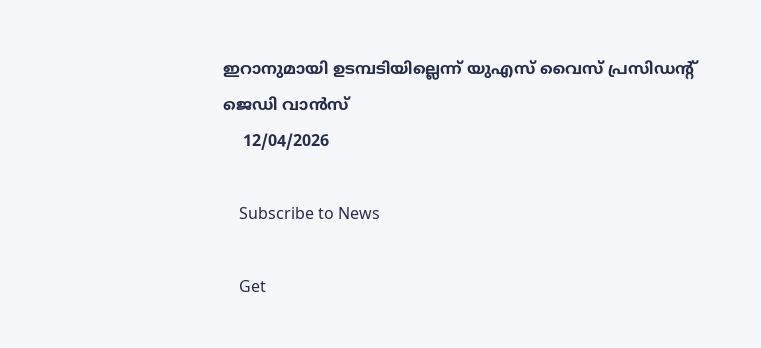ഇറാനുമായി ഉടമ്പടിയില്ലെന്ന് യുഎസ് വൈസ് പ്രസിഡന്റ് ജെഡി വാൻസ്
    12/04/2026

    Subscribe to News

    Get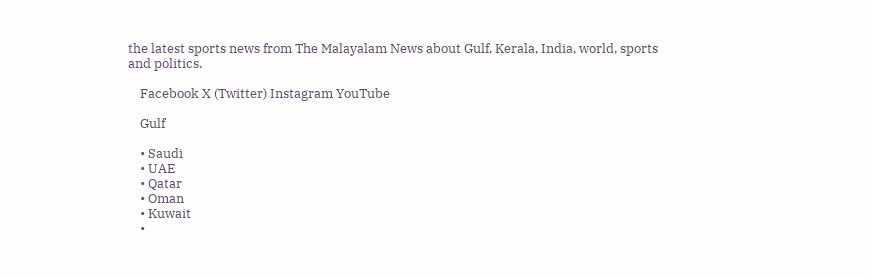the latest sports news from The Malayalam News about Gulf, Kerala, India, world, sports and politics.

    Facebook X (Twitter) Instagram YouTube

    Gulf

    • Saudi
    • UAE
    • Qatar
    • Oman
    • Kuwait
    •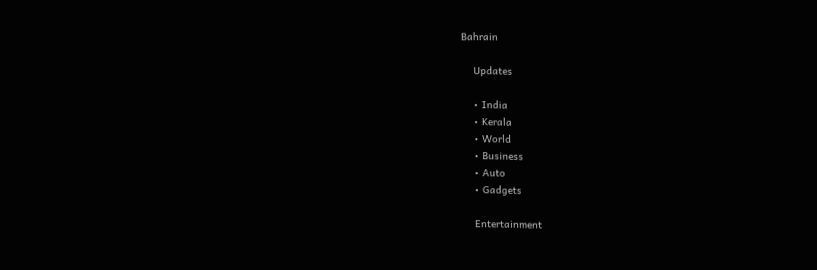Bahrain

    Updates

    • India
    • Kerala
    • World
    • Business
    • Auto
    • Gadgets

    Entertainment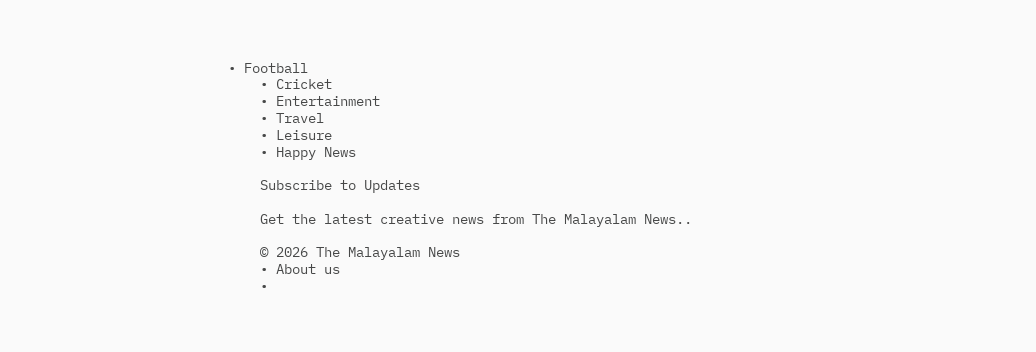• Football
    • Cricket
    • Entertainment
    • Travel
    • Leisure
    • Happy News

    Subscribe to Updates

    Get the latest creative news from The Malayalam News..

    © 2026 The Malayalam News
    • About us
    •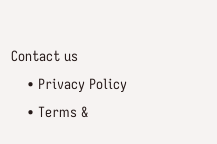Contact us
    • Privacy Policy
    • Terms &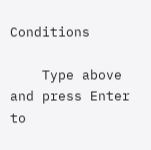Conditions

    Type above and press Enter to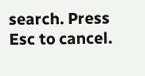search. Press Esc to cancel.